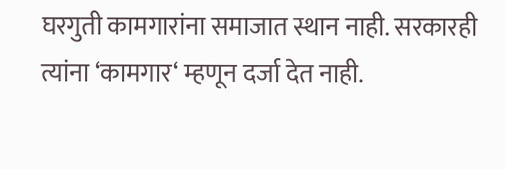घरगुती कामगारांना समाजात स्थान नाही. सरकारही त्यांना ‘कामगार‘ म्हणून दर्जा देत नाही.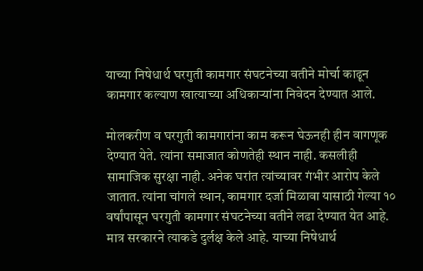याच्या निषेधार्थ घरगुती कामगार संघटनेच्या वतीने मोर्चा काढून कामगार कल्याण खात्याच्या अधिकाऱ्यांना निवेदन देण्यात आले.

मोलकरीण व घरगुती कामगारांना काम करून घेऊनही हीन वागणूक देण्यात येते. त्यांना समाजात कोणतेही स्थान नाही. कसलीही सामाजिक सुरक्षा नाही. अनेक घरांत त्यांच्यावर गंभीर आरोप केले जातात. त्यांना चांगले स्थान, कामगार दर्जा मिळावा यासाठी गेल्या १० वर्षांपासून घरगुती कामगार संघटनेच्या वतीने लढा देण्यात येत आहे. मात्र सरकारने त्याकडे दुर्लक्ष केले आहे. याच्या निषेधार्थ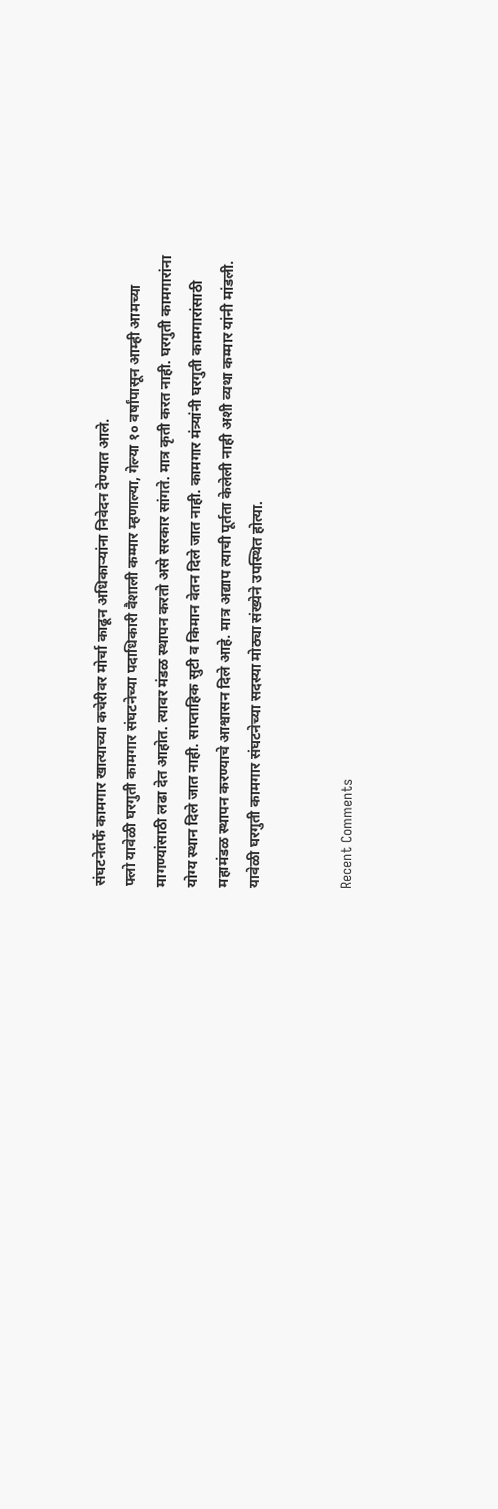संघटनेतर्फे कामगार खात्याच्या कचेरीवर मोर्चा काढून अधिकाऱ्यांना निवेदन देण्यात आले.
फ्लो यावेळी घरगुती कामगार संघटनेच्या पदाधिकारी वैशाली कम्मार म्हणाल्या, गेल्या १० वर्षांपासून आम्ही आमच्या मागण्यांसाठी लढा देत आहोत. त्यावर मंडळ स्थापन करतो असे सरकार सांगते. मात्र कृती करत नाही. घरगुती कामगारांना योग्य स्थान दिले जात नाही. साप्ताहिक सुटी व किमान वेतन दिले जात नाही. कामगार मंत्र्यांनी घरगुती कामगारांसाठी महामंडळ स्थापन करण्याचे आश्वासन दिले आहे. मात्र अद्याप त्याची पूर्तता केलेली नाही अशी व्यथा कम्मार यांनी मांडली.
यावेळी घरगुती कामगार संघटनेच्या सदस्या मोठ्या संख्येने उपस्थित होत्या.


Recent Comments